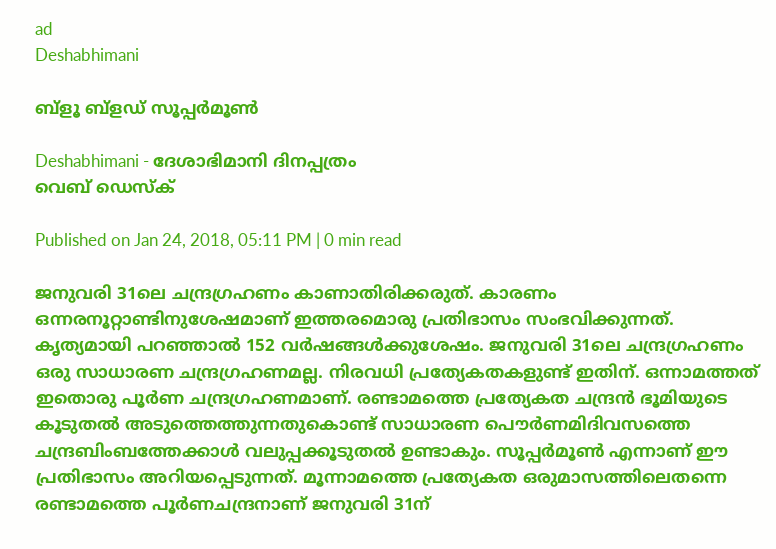ad
Deshabhimani

ബ്ളൂ ബ്ളഡ് സൂപ്പര്‍മൂണ്‍

Deshabhimani - ദേശാഭിമാനി ദിനപ്പത്രം
വെബ് ഡെസ്ക്

Published on Jan 24, 2018, 05:11 PM | 0 min read

ജനുവരി 31ലെ ചന്ദ്രഗ്രഹണം കാണാതിരിക്കരുത്. കാരണം ഒന്നരനൂറ്റാണ്ടിനുശേഷമാണ് ഇത്തരമൊരു പ്രതിഭാസം സംഭവിക്കുന്നത്. കൃത്യമായി പറഞ്ഞാല്‍ 152 വര്‍ഷങ്ങള്‍ക്കുശേഷം. ജനുവരി 31ലെ ചന്ദ്രഗ്രഹണം ഒരു സാധാരണ ചന്ദ്രഗ്രഹണമല്ല. നിരവധി പ്രത്യേകതകളുണ്ട് ഇതിന്. ഒന്നാമത്തത് ഇതൊരു പൂര്‍ണ ചന്ദ്രഗ്രഹണമാണ്. രണ്ടാമത്തെ പ്രത്യേകത ചന്ദ്രന്‍ ഭൂമിയുടെ കൂടുതല്‍ അടുത്തെത്തുന്നതുകൊണ്ട് സാധാരണ പൌര്‍ണമിദിവസത്തെ ചന്ദ്രബിംബത്തേക്കാള്‍ വലുപ്പക്കൂടുതല്‍ ഉണ്ടാകും. സൂപ്പര്‍മൂണ്‍ എന്നാണ് ഈ പ്രതിഭാസം അറിയപ്പെടുന്നത്. മൂന്നാമത്തെ പ്രത്യേകത ഒരുമാസത്തിലെതന്നെ രണ്ടാമത്തെ പൂര്‍ണചന്ദ്രനാണ് ജനുവരി 31ന്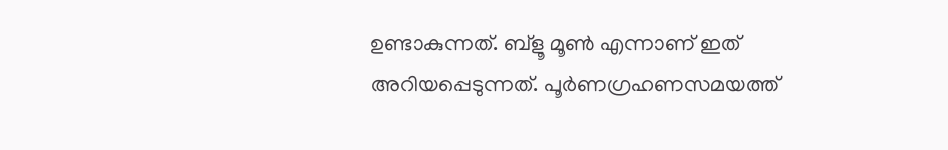ഉണ്ടാകുന്നത്. ബ്ളൂ മൂണ്‍ എന്നാണ് ഇത് അറിയപ്പെടുന്നത്. പൂര്‍ണഗ്രഹണസമയത്ത്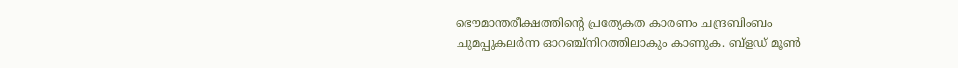ഭൌമാന്തരീക്ഷത്തിന്റെ പ്രത്യേകത കാരണം ചന്ദ്രബിംബം ചുമപ്പുകലര്‍ന്ന ഓറഞ്ച്നിറത്തിലാകും കാണുക. ബ്ളഡ് മൂണ്‍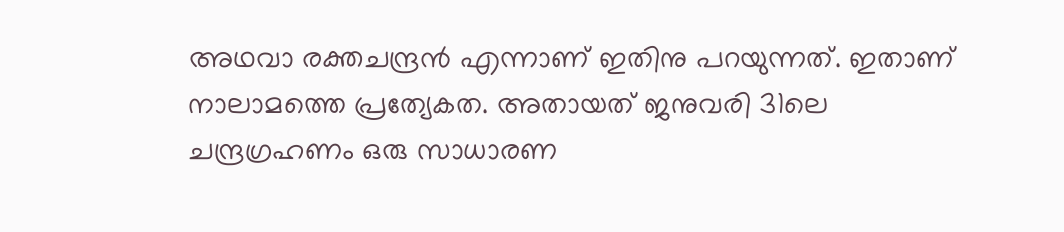അഥവാ രക്തചന്ദ്രന്‍ എന്നാണ് ഇതിനു പറയുന്നത്. ഇതാണ് നാലാമത്തെ പ്രത്യേകത. അതായത് ജനുവരി 31ലെ ചന്ദ്രഗ്രഹണം ഒരു സാധാരണ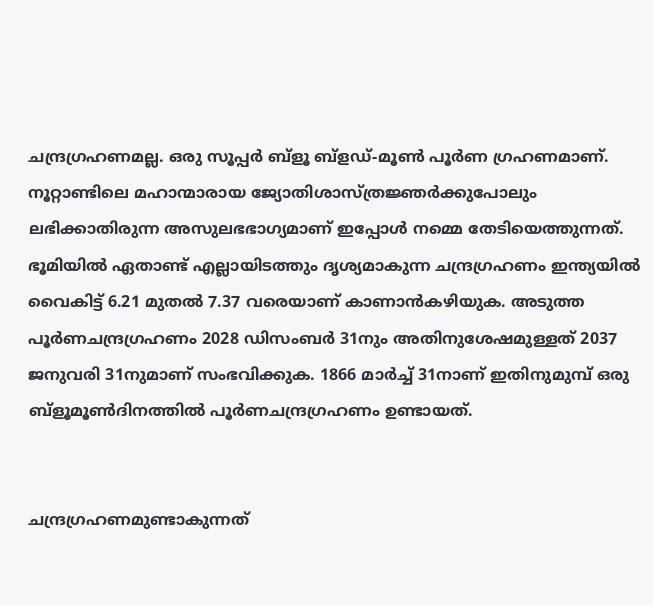ചന്ദ്രഗ്രഹണമല്ല. ഒരു സൂപ്പര്‍ ബ്ളൂ ബ്ളഡ്-മൂണ്‍ പൂര്‍ണ ഗ്രഹണമാണ്. നൂറ്റാണ്ടിലെ മഹാന്മാരായ ജ്യോതിശാസ്ത്രജ്ഞര്‍ക്കുപോലും ലഭിക്കാതിരുന്ന അസുലഭഭാഗ്യമാണ് ഇപ്പോള്‍ നമ്മെ തേടിയെത്തുന്നത്. ഭൂമിയില്‍ ഏതാണ്ട് എല്ലായിടത്തും ദൃശ്യമാകുന്ന ചന്ദ്രഗ്രഹണം ഇന്ത്യയില്‍ വൈകിട്ട് 6.21 മുതല്‍ 7.37 വരെയാണ് കാണാന്‍കഴിയുക. അടുത്ത പൂര്‍ണചന്ദ്രഗ്രഹണം 2028 ഡിസംബര്‍ 31നും അതിനുശേഷമുള്ളത് 2037 ജനുവരി 31നുമാണ് സംഭവിക്കുക. 1866 മാര്‍ച്ച് 31നാണ് ഇതിനുമുമ്പ് ഒരു ബ്ളൂമൂണ്‍ദിനത്തില്‍ പൂര്‍ണചന്ദ്രഗ്രഹണം ഉണ്ടായത്.


ചന്ദ്രഗ്രഹണമുണ്ടാകുന്നത്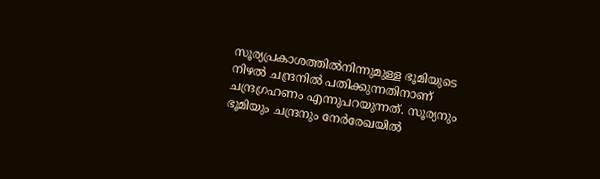സൂര്യപ്രകാശത്തില്‍നിന്നുമുള്ള ഭൂമിയുടെ നിഴല്‍ ചന്ദ്രനില്‍ പതിക്കുന്നതിനാണ് ചന്ദ്രഗ്രഹണം എന്നുപറയുന്നത്. സൂര്യനും ഭൂമിയും ചന്ദ്രനും നേര്‍രേഖയില്‍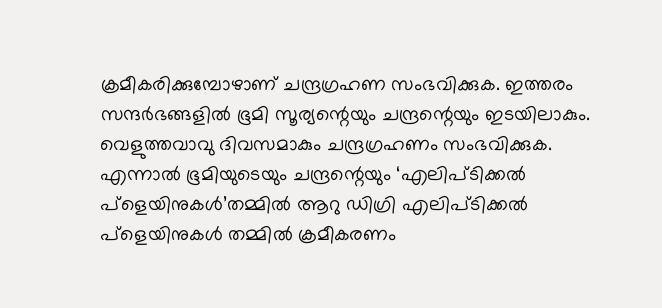ക്രമീകരിക്കുമ്പോഴാണ് ചന്ദ്രഗ്രഹണ സംഭവിക്കുക. ഇത്തരം സന്ദര്‍ഭങ്ങളില്‍ ഭൂമി സൂര്യന്റെയും ചന്ദ്രന്റെയും ഇടയിലാകും. വെളുത്തവാവു ദിവസമാകും ചന്ദ്രഗ്രഹണം സംഭവിക്കുക. എന്നാല്‍ ഭൂമിയുടെയും ചന്ദ്രന്റെയും ‘എലിപ്ടിക്കല്‍ പ്ളെയിനുകള്‍’തമ്മില്‍ ആറു ഡിഗ്രി എലിപ്ടിക്കല്‍ പ്ളെയിനുകള്‍ തമ്മില്‍ ക്രമീകരണം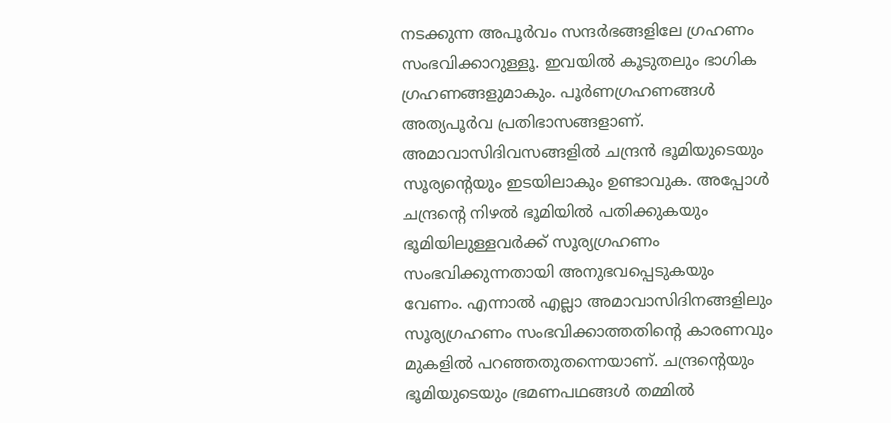നടക്കുന്ന അപൂര്‍വം സന്ദര്‍ഭങ്ങളിലേ ഗ്രഹണം സംഭവിക്കാറുള്ളൂ. ഇവയില്‍ കൂടുതലും ഭാഗിക ഗ്രഹണങ്ങളുമാകും. പൂര്‍ണഗ്രഹണങ്ങള്‍ അത്യപൂര്‍വ പ്രതിഭാസങ്ങളാണ്. അമാവാസിദിവസങ്ങളില്‍ ചന്ദ്രന്‍ ഭൂമിയുടെയും സൂര്യന്റെയും ഇടയിലാകും ഉണ്ടാവുക. അപ്പോള്‍ ചന്ദ്രന്റെ നിഴല്‍ ഭൂമിയില്‍ പതിക്കുകയും ഭൂമിയിലുള്ളവര്‍ക്ക് സൂര്യഗ്രഹണം സംഭവിക്കുന്നതായി അനുഭവപ്പെടുകയും വേണം. എന്നാല്‍ എല്ലാ അമാവാസിദിനങ്ങളിലും സൂര്യഗ്രഹണം സംഭവിക്കാത്തതിന്റെ കാരണവും മുകളില്‍ പറഞ്ഞതുതന്നെയാണ്. ചന്ദ്രന്റെയും ഭൂമിയുടെയും ഭ്രമണപഥങ്ങള്‍ തമ്മില്‍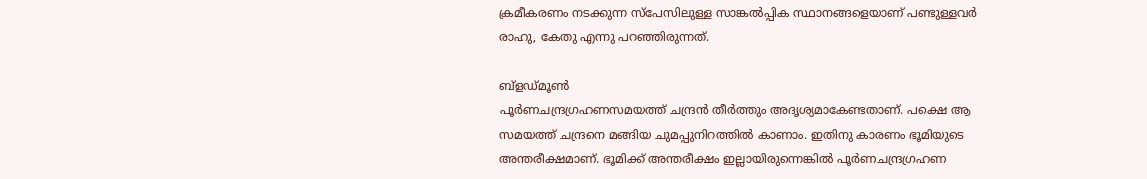ക്രമീകരണം നടക്കുന്ന സ്പേസിലുള്ള സാങ്കല്‍പ്പിക സ്ഥാനങ്ങളെയാണ് പണ്ടുള്ളവര്‍ രാഹു, കേതു എന്നു പറഞ്ഞിരുന്നത്.

ബ്ളഡ്മൂണ്‍
പൂര്‍ണചന്ദ്രഗ്രഹണസമയത്ത് ചന്ദ്രന്‍ തീര്‍ത്തും അദൃശ്യമാകേണ്ടതാണ്. പക്ഷെ ആ സമയത്ത് ചന്ദ്രനെ മങ്ങിയ ചുമപ്പുനിറത്തില്‍ കാണാം. ഇതിനു കാരണം ഭൂമിയുടെ അന്തരീക്ഷമാണ്. ഭൂമിക്ക് അന്തരീക്ഷം ഇല്ലായിരുന്നെങ്കില്‍ പൂര്‍ണചന്ദ്രഗ്രഹണ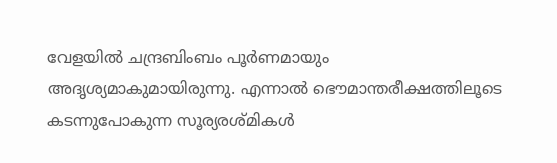വേളയില്‍ ചന്ദ്രബിംബം പൂര്‍ണമായും അദൃശ്യമാകുമായിരുന്നു. എന്നാല്‍ ഭൌമാന്തരീക്ഷത്തിലൂടെ കടന്നുപോകുന്ന സൂര്യരശ്മികള്‍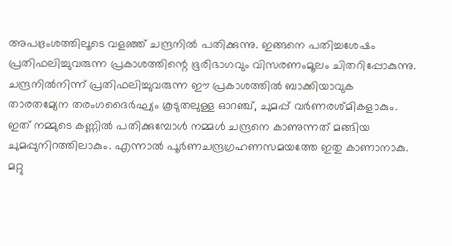അപഭ്രംശത്തിലൂടെ വളഞ്ഞ് ചന്ദ്രനില്‍ പതിക്കുന്നു. ഇങ്ങനെ പതിച്ചശേഷം പ്രതിഫലിച്ചുവരുന്ന പ്രകാശത്തിന്റെ ഭൂരിഭാഗവും വിസരണംമൂലം ചിതറിപ്പോകുന്നു. ചന്ദ്രനില്‍നിന്ന് പ്രതിഫലിച്ചുവരുന്ന ഈ പ്രകാശത്തില്‍ ബാക്കിയാവുക താരതമ്യേന തരംഗദൈര്‍ഘ്യം കൂടുതലുള്ള ഓറഞ്ച്, ചുമപ്പ് വര്‍ണരശ്മികളാകും. ഇത് നമ്മുടെ കണ്ണില്‍ പതിക്കുമ്പോള്‍ നമ്മള്‍ ചന്ദ്രനെ കാണുന്നത് മങ്ങിയ ചുമപ്പുനിറത്തിലാകും. എന്നാല്‍ പൂര്‍ണചന്ദ്രഗ്രഹണസമയത്തേ ഇതു കാണാനാകു. മറ്റു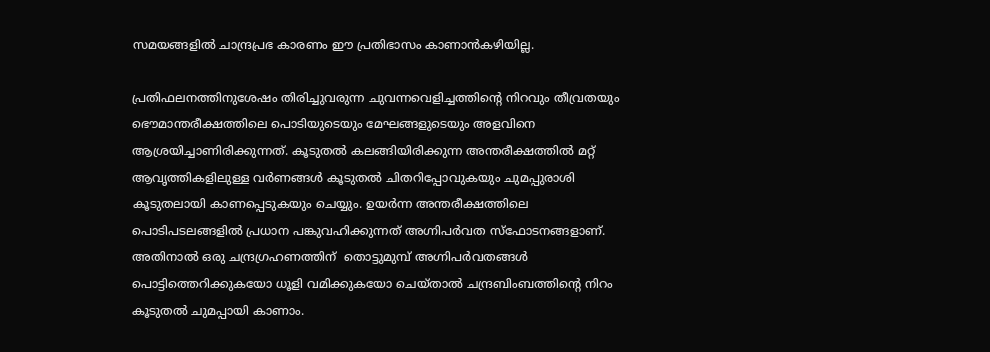സമയങ്ങളില്‍ ചാന്ദ്രപ്രഭ കാരണം ഈ പ്രതിഭാസം കാണാന്‍കഴിയില്ല.

പ്രതിഫലനത്തിനുശേഷം തിരിച്ചുവരുന്ന ചുവന്നവെളിച്ചത്തിന്റെ നിറവും തീവ്രതയും ഭൌമാന്തരീക്ഷത്തിലെ പൊടിയുടെയും മേഘങ്ങളുടെയും അളവിനെ ആശ്രയിച്ചാണിരിക്കുന്നത്. കൂടുതല്‍ കലങ്ങിയിരിക്കുന്ന അന്തരീക്ഷത്തില്‍ മറ്റ് ആവൃത്തികളിലുള്ള വര്‍ണങ്ങള്‍ കൂടുതല്‍ ചിതറിപ്പോവുകയും ചുമപ്പുരാശി കൂടുതലായി കാണപ്പെടുകയും ചെയ്യും. ഉയര്‍ന്ന അന്തരീക്ഷത്തിലെ പൊടിപടലങ്ങളില്‍ പ്രധാന പങ്കുവഹിക്കുന്നത് അഗ്നിപര്‍വത സ്ഫോടനങ്ങളാണ്. അതിനാല്‍ ഒരു ചന്ദ്രഗ്രഹണത്തിന്  തൊട്ടുമുമ്പ് അഗ്നിപര്‍വതങ്ങള്‍ പൊട്ടിത്തെറിക്കുകയോ ധൂളി വമിക്കുകയോ ചെയ്താല്‍ ചന്ദ്രബിംബത്തിന്റെ നിറം കൂടുതല്‍ ചുമപ്പായി കാണാം.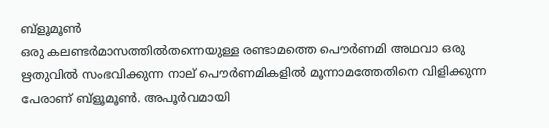ബ്ളൂമൂണ്‍
ഒരു കലണ്ടര്‍മാസത്തില്‍തന്നെയുള്ള രണ്ടാമത്തെ പൌര്‍ണമി അഥവാ ഒരു ഋതുവില്‍ സംഭവിക്കുന്ന നാല് പൌര്‍ണമികളില്‍ മൂന്നാമത്തേതിനെ വിളിക്കുന്ന പേരാണ് ബ്ളൂമൂണ്‍. അപൂര്‍വമായി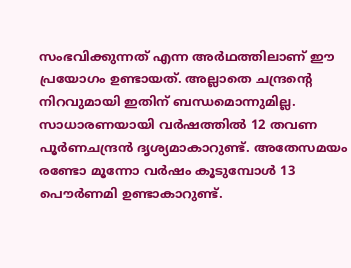സംഭവിക്കുന്നത് എന്ന അര്‍ഥത്തിലാണ് ഈ പ്രയോഗം ഉണ്ടായത്. അല്ലാതെ ചന്ദ്രന്റെ നിറവുമായി ഇതിന് ബന്ധമൊന്നുമില്ല. സാധാരണയായി വര്‍ഷത്തില്‍ 12 തവണ പൂര്‍ണചന്ദ്രന്‍ ദൃശ്യമാകാറുണ്ട്. അതേസമയം രണ്ടോ മൂന്നോ വര്‍ഷം കൂടുമ്പോള്‍ 13 പൌര്‍ണമി ഉണ്ടാകാറുണ്ട്.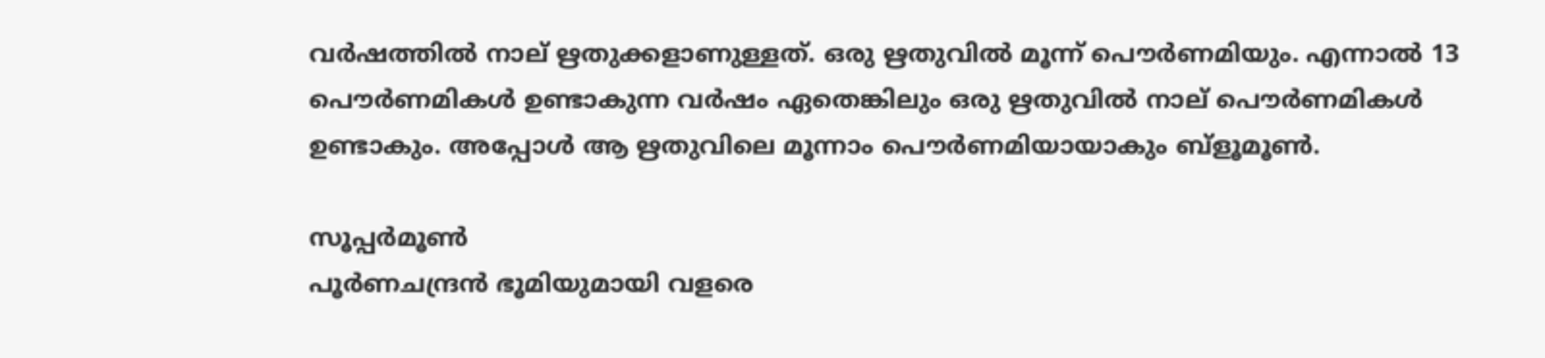വര്‍ഷത്തില്‍ നാല് ഋതുക്കളാണുള്ളത്. ഒരു ഋതുവില്‍ മൂന്ന് പൌര്‍ണമിയും. എന്നാല്‍ 13 പൌര്‍ണമികള്‍ ഉണ്ടാകുന്ന വര്‍ഷം ഏതെങ്കിലും ഒരു ഋതുവില്‍ നാല് പൌര്‍ണമികള്‍ ഉണ്ടാകും. അപ്പോള്‍ ആ ഋതുവിലെ മൂന്നാം പൌര്‍ണമിയായാകും ബ്ളൂമൂണ്‍.

സൂപ്പര്‍മൂണ്‍
പൂര്‍ണചന്ദ്രന്‍ ഭൂമിയുമായി വളരെ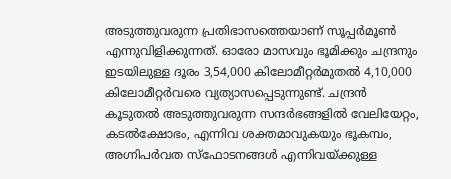അടുത്തുവരുന്ന പ്രതിഭാസത്തെയാണ് സൂപ്പര്‍മൂണ്‍ എന്നുവിളിക്കുന്നത്. ഓരോ മാസവും ഭൂമിക്കും ചന്ദ്രനും ഇടയിലുള്ള ദൂരം 3,54,000 കിലോമീറ്റര്‍മുതല്‍ 4,10,000 കിലോമീറ്റര്‍വരെ വ്യത്യാസപ്പെടുന്നുണ്ട്. ചന്ദ്രന്‍ കൂടുതല്‍ അടുത്തുവരുന്ന സന്ദര്‍ഭങ്ങളില്‍ വേലിയേറ്റം, കടല്‍ക്ഷോഭം, എന്നിവ ശക്തമാവുകയും ഭൂകമ്പം, അഗ്നിപര്‍വത സ്ഫോടനങ്ങള്‍ എന്നിവയ്ക്കുള്ള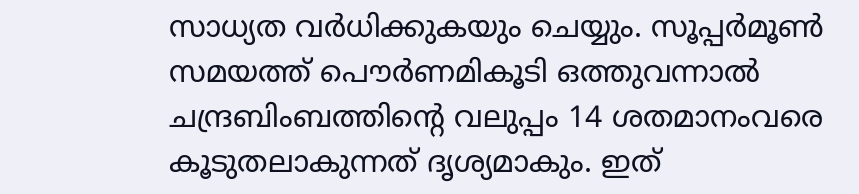സാധ്യത വര്‍ധിക്കുകയും ചെയ്യും. സൂപ്പര്‍മൂണ്‍ സമയത്ത് പൌര്‍ണമികൂടി ഒത്തുവന്നാല്‍ ചന്ദ്രബിംബത്തിന്റെ വലുപ്പം 14 ശതമാനംവരെ കൂടുതലാകുന്നത് ദൃശ്യമാകും. ഇത്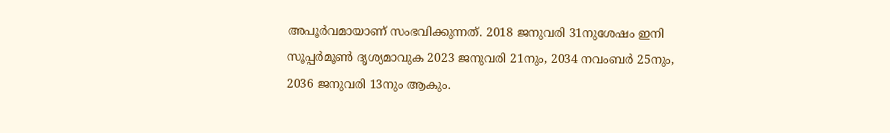അപൂര്‍വമായാണ് സംഭവിക്കുന്നത്. 2018 ജനുവരി 31നുശേഷം ഇനി സൂപ്പര്‍മൂണ്‍ ദൃശ്യമാവുക 2023 ജനുവരി 21നും, 2034 നവംബര്‍ 25നും, 2036 ജനുവരി 13നും ആകും.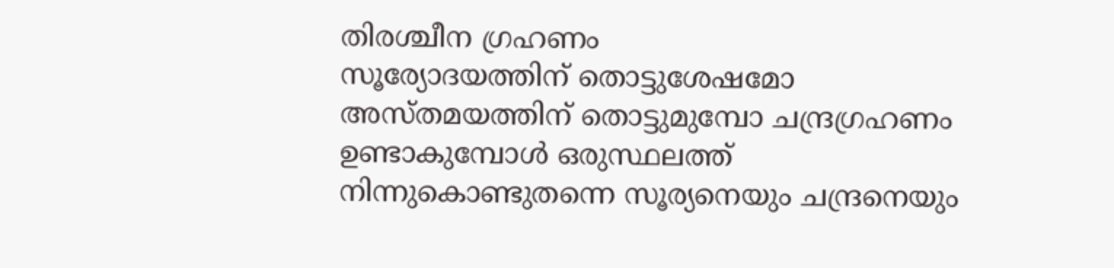തിരശ്ചീന ഗ്രഹണം
സൂര്യോദയത്തിന് തൊട്ടുശേഷമോ അസ്തമയത്തിന് തൊട്ടുമുമ്പോ ചന്ദ്രഗ്രഹണം ഉണ്ടാകുമ്പോള്‍ ഒരുസ്ഥലത്ത് നിന്നുകൊണ്ടുതന്നെ സൂര്യനെയും ചന്ദ്രനെയും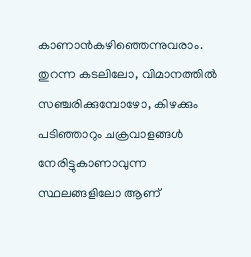കാണാന്‍കഴിഞ്ഞെന്നുവരാം. തുറന്ന കടലിലോ, വിമാനത്തില്‍ സഞ്ചരിക്കുമ്പോഴോ, കിഴക്കും പടിഞ്ഞാറും ചക്രവാളങ്ങള്‍ നേരിട്ടുകാണാവുന്ന സ്ഥലങ്ങളിലോ ആണ്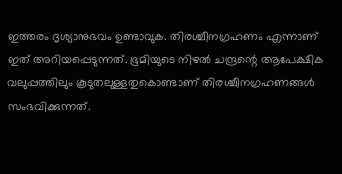ഇത്തരം ദൃശ്യാനുഭവം ഉണ്ടാവുക. തിരശ്ചീനഗ്രഹണം എന്നാണ് ഇത് അറിയപ്പെടുന്നത്. ഭൂമിയുടെ നിഴല്‍ ചന്ദ്രന്റെ ആപേക്ഷിക വലുപ്പത്തിലും കൂടുതലുള്ളതുകൊണ്ടാണ് തിരശ്ചീനഗ്രഹണങ്ങള്‍ സംഭവിക്കുന്നത്.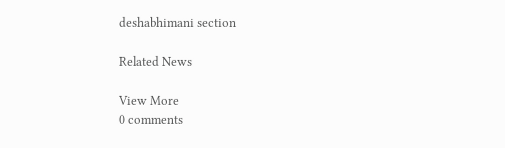deshabhimani section

Related News

View More
0 comments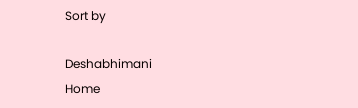Sort by

Deshabhimani
Home